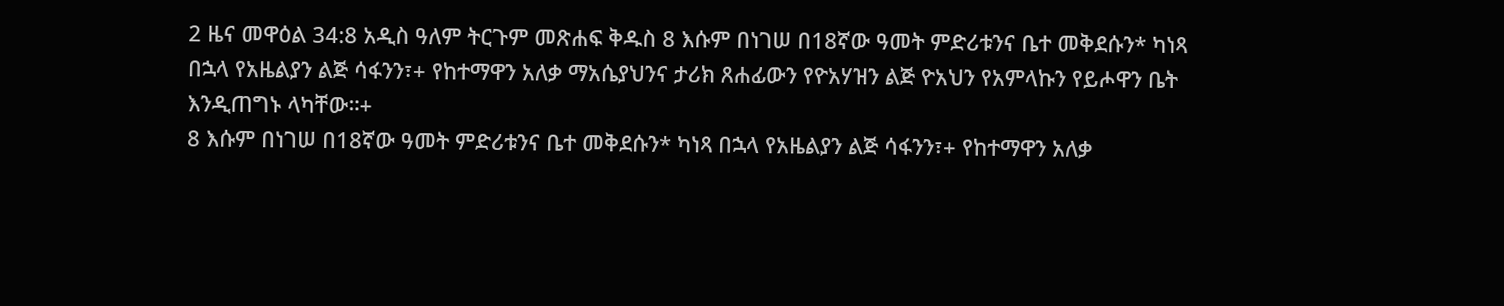2 ዜና መዋዕል 34:8 አዲስ ዓለም ትርጉም መጽሐፍ ቅዱስ 8 እሱም በነገሠ በ18ኛው ዓመት ምድሪቱንና ቤተ መቅደሱን* ካነጻ በኋላ የአዜልያን ልጅ ሳፋንን፣+ የከተማዋን አለቃ ማአሴያህንና ታሪክ ጸሐፊውን የዮአሃዝን ልጅ ዮአህን የአምላኩን የይሖዋን ቤት እንዲጠግኑ ላካቸው።+
8 እሱም በነገሠ በ18ኛው ዓመት ምድሪቱንና ቤተ መቅደሱን* ካነጻ በኋላ የአዜልያን ልጅ ሳፋንን፣+ የከተማዋን አለቃ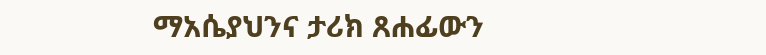ማአሴያህንና ታሪክ ጸሐፊውን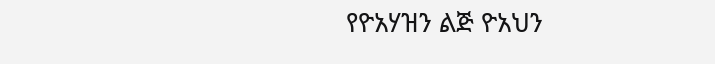የዮአሃዝን ልጅ ዮአህን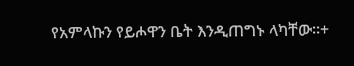የአምላኩን የይሖዋን ቤት እንዲጠግኑ ላካቸው።+